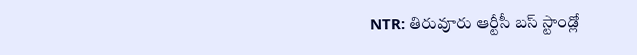NTR: తిరువూరు ఆర్టీసీ బస్ స్టాండ్లో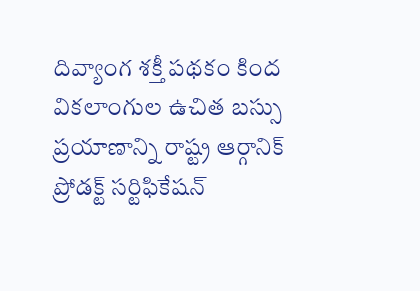దివ్యాంగ శక్తీ పథకం కింద వికలాంగుల ఉచిత బస్సు ప్రయాణాన్ని రాష్ట్ర ఆర్గానిక్ ప్రోడక్ట్ సర్టిఫికేషన్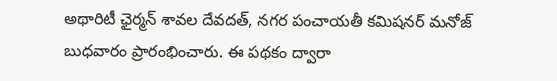అథారిటీ ఛైర్మన్ శావల దేవదత్, నగర పంచాయతీ కమిషనర్ మనోజ్ బుధవారం ప్రారంభించారు. ఈ పథకం ద్వారా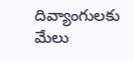దివ్యాంగులకు మేలు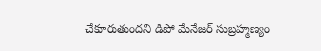చేకూరుతుందని డిపో మేనేజర్ సుబ్రహ్మణ్యం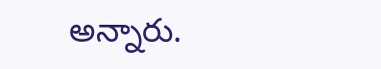అన్నారు.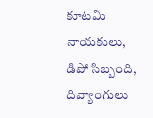కూటమి నాయకులు, డిపో సిబ్బంది, దివ్యాంగులు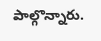పాల్గొన్నారు.